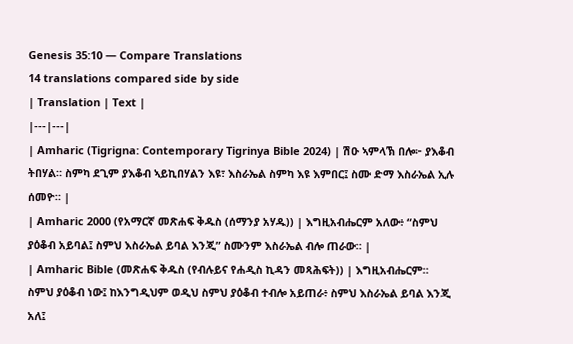Genesis 35:10 — Compare Translations
14 translations compared side by side
| Translation | Text |
|---|---|
| Amharic (Tigrigna: Contemporary Tigrinya Bible 2024) | ሽዑ ኣምላኽ በሎ፦ ያእቆብ ትበሃል። ስምካ ደጊም ያእቆብ ኣይኪበሃልን እዩ፣ እስራኤል ስምካ እዩ እምበር፤ ስሙ ድማ እስራኤል ኢሉ ሰመዮ። |
| Amharic 2000 (የአማርኛ መጽሐፍ ቅዱስ (ሰማንያ አሃዱ)) | እግዚአብሔርም አለው፥ “ስምህ ያዕቆብ አይባል፤ ስምህ እስራኤል ይባል እንጂ” ስሙንም እስራኤል ብሎ ጠራው። |
| Amharic Bible (መጽሐፍ ቅዱስ (የብሉይና የሐዲስ ኪዳን መጻሕፍት)) | እግዚአብሔርም። ስምህ ያዕቆብ ነው፤ ከእንግዲህም ወዲህ ስምህ ያዕቆብ ተብሎ አይጠራ፥ ስምህ እስራኤል ይባል እንጂ አለ፤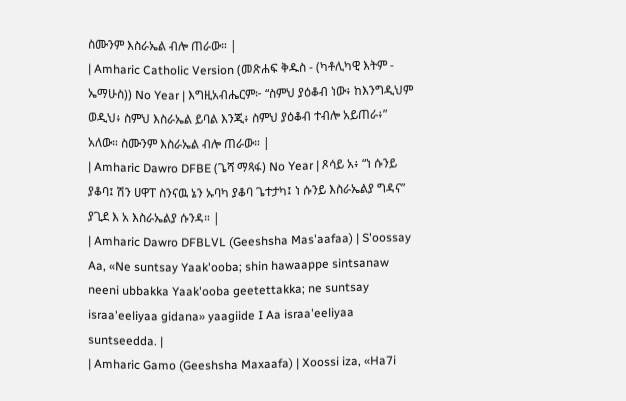ስሙንም እስራኤል ብሎ ጠራው። |
| Amharic Catholic Version (መጽሐፍ ቅዱስ - (ካቶሊካዊ እትም - ኤማሁስ)) No Year | እግዚአብሔርም፦ “ስምህ ያዕቆብ ነው፥ ከእንግዲህም ወዲህ፥ ስምህ እስራኤል ይባል እንጂ፥ ስምህ ያዕቆብ ተብሎ አይጠራ፥” አለው። ስሙንም እስራኤል ብሎ ጠራው። |
| Amharic Dawro DFBE (ጌሻ ማጻፋ) No Year | ጾሳይ አ፥ “ነ ሱንይ ያቆባ፤ ሽን ሀዋፐ ስንናዉ ኔን ኡባካ ያቆባ ጌተታካ፤ ነ ሱንይ እስራኤልያ ግዳና” ያጊደ እ አ እስራኤልያ ሱንዳ። |
| Amharic Dawro DFBLVL (Geeshsha Mas'aafaa) | S'oossay Aa, «Ne suntsay Yaak'ooba; shin hawaappe sintsanaw neeni ubbakka Yaak'ooba geetettakka; ne suntsay israa'eeliyaa gidana» yaagiide I Aa israa'eeliyaa suntseedda. |
| Amharic Gamo (Geeshsha Maxaafa) | Xoossi iza, «Ha7i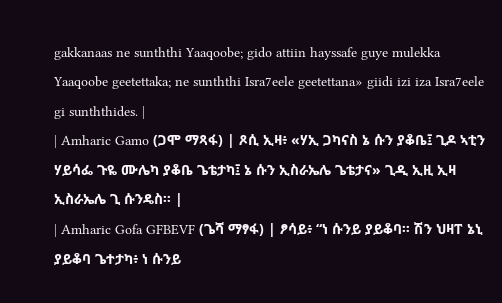gakkanaas ne sunththi Yaaqoobe; gido attiin hayssafe guye mulekka Yaaqoobe geetettaka; ne sunththi Isra7eele geetettana» giidi izi iza Isra7eele gi sunththides. |
| Amharic Gamo (ጋሞ ማጻፋ) | ጾሲ ኢዛ፥ «ሃኢ ጋካናስ ኔ ሱን ያቆቤ፤ ጊዶ ኣቲን ሃይሳፌ ጉዬ ሙሌካ ያቆቤ ጌቴታካ፤ ኔ ሱን ኢስራኤሌ ጌቴታና» ጊዲ ኢዚ ኢዛ ኢስራኤሌ ጊ ሱንዴስ። |
| Amharic Gofa GFBEVF (ጌሻ ማፃፋ) | ፆሳይ፥ “ነ ሱንይ ያይቆባ። ሽን ህዛፐ ኔኒ ያይቆባ ጌተታካ፥ ነ ሱንይ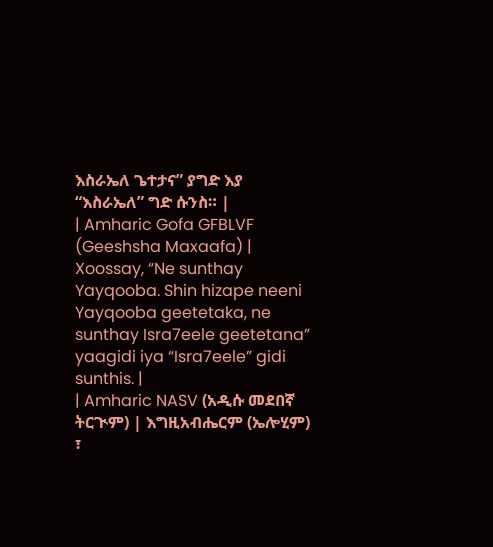እስራኤለ ጌተታና” ያግድ እያ “እስራኤለ” ግድ ሱንስ። |
| Amharic Gofa GFBLVF (Geeshsha Maxaafa) | Xoossay, “Ne sunthay Yayqooba. Shin hizape neeni Yayqooba geetetaka, ne sunthay Isra7eele geetetana” yaagidi iya “Isra7eele” gidi sunthis. |
| Amharic NASV (አዲሱ መደበኛ ትርጒም) | እግዚአብሔርም (ኤሎሂም) ፣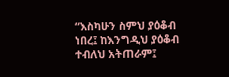“እስካሁን ስምህ ያዕቆብ ነበረ፤ ከእንግዲህ ያዕቆብ ተብለህ አትጠራም፤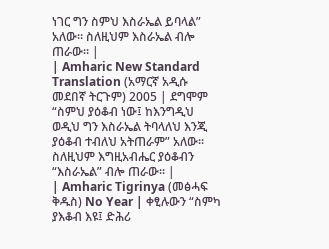ነገር ግን ስምህ እስራኤል ይባላል” አለው። ስለዚህም እስራኤል ብሎ ጠራው። |
| Amharic New Standard Translation (አማርኛ አዲሱ መደበኛ ትርጉም) 2005 | ደግሞም “ስምህ ያዕቆብ ነው፤ ከእንግዲህ ወዲህ ግን እስራኤል ትባላለህ እንጂ ያዕቆብ ተብለህ አትጠራም” አለው። ስለዚህም እግዚአብሔር ያዕቆብን “እስራኤል” ብሎ ጠራው። |
| Amharic Tigrinya (መፅሓፍ ቅዱስ) No Year | ቀፂሉውን “ስምካ ያእቆብ እዩ፤ ድሕሪ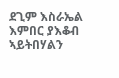ደጊም እስራኤል እምበር ያእቆብ ኣይትበሃልን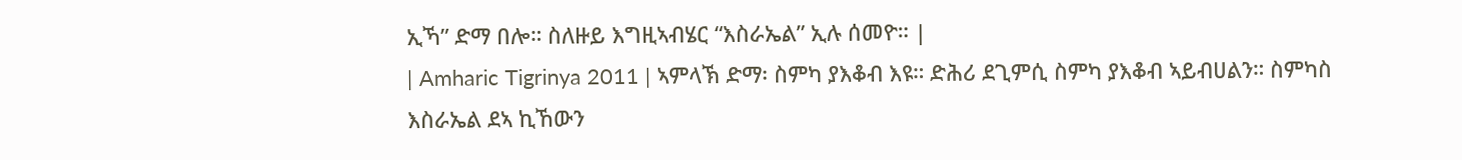ኢኻ” ድማ በሎ። ስለዙይ እግዚኣብሄር “እስራኤል” ኢሉ ሰመዮ። |
| Amharic Tigrinya 2011 | ኣምላኽ ድማ፡ ስምካ ያእቆብ እዩ። ድሕሪ ደጊምሲ ስምካ ያእቆብ ኣይብሀልን። ስምካስ እስራኤል ደኣ ኪኸውን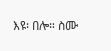እዩ፡ በሎ። ስሙ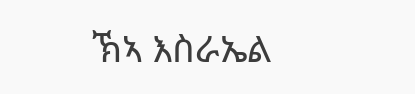ኽኣ እስራኤል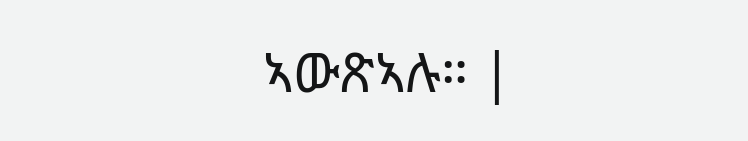ኣውጽኣሉ። |